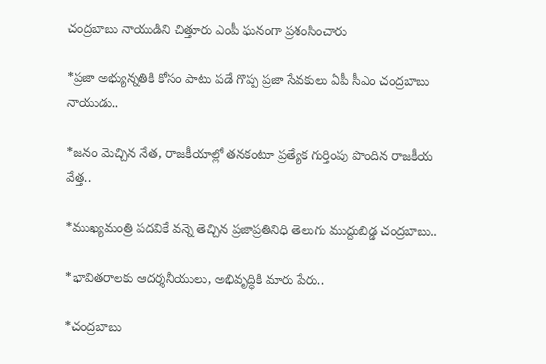చంద్రబాబు నాయుడిని చిత్తూరు ఎంపీ ఘనంగా ప్రశంసించారు

*ప్రజా అభ్యున్నతికి కోసం పాటు పడే గొప్ప ప్రజా సేవకులు ఏపీ సీఎం చంద్రబాబు నాయుడు..

*జనం మెచ్చిన నేత, రాజకీయాల్లో తనకంటూ ప్రత్యేక గుర్తింపు పొందిన రాజకీయ వేత్త..

*ముఖ్యమంత్రి పదవికే వన్నె తెచ్చిన ప్రజాప్రతినిధి తెలుగు ముద్దుబిడ్డ చంద్రబాబు..

*భావితరాలకు ఆదర్శనీయులు, అభివృద్ధికి మారు పేరు..

*చంద్రబాబు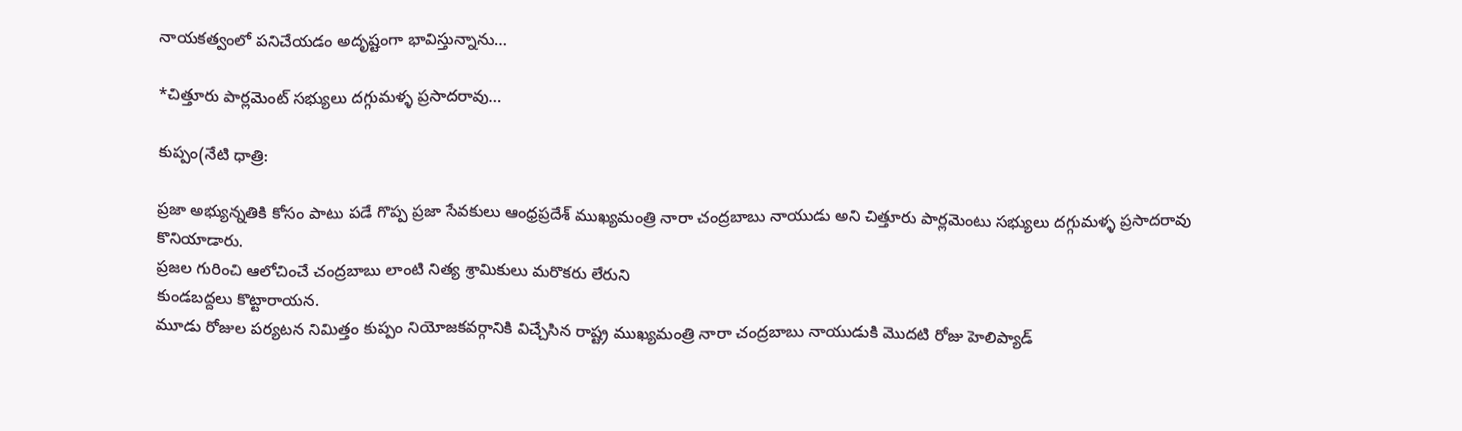నాయకత్వంలో పనిచేయడం అదృష్టంగా భావిస్తున్నాను…

*చిత్తూరు పార్లమెంట్ సభ్యులు దగ్గుమళ్ళ ప్రసాదరావు…

కుప్పం(నేటి ధాత్రి:

ప్రజా అభ్యున్నతికి కోసం పాటు పడే గొప్ప ప్రజా సేవకులు ఆంధ్రప్రదేశ్ ముఖ్యమంత్రి నారా చంద్రబాబు నాయుడు అని చిత్తూరు పార్లమెంటు సభ్యులు దగ్గుమళ్ళ ప్రసాదరావు కొనియాడారు.
ప్రజల గురించి ఆలోచించే చంద్రబాబు లాంటి నిత్య శ్రామికులు మరొకరు లేరుని
కుండబద్దలు కొట్టారాయన.
మూడు రోజుల పర్యటన నిమిత్తం కుప్పం నియోజకవర్గానికి విచ్చేసిన రాష్ట్ర ముఖ్యమంత్రి నారా చంద్రబాబు నాయుడుకి మొదటి రోజు హెలిప్యాడ్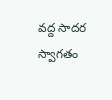వద్ద సాదర స్వాగతం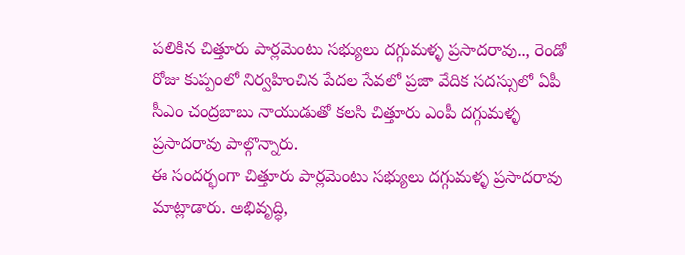పలికిన చిత్తూరు పార్లమెంటు సభ్యులు దగ్గుమళ్ళ ప్రసాదరావు.., రెండో రోజు కుప్పంలో నిర్వహించిన పేదల సేవలో ప్రజా వేదిక సదస్సులో ఏపీ సీఎం చంద్రబాబు నాయుడుతో కలసి చిత్తూరు ఎంపీ దగ్గుమళ్ళ ప్రసాదరావు పాల్గొన్నారు.
ఈ సందర్భంగా చిత్తూరు పార్లమెంటు సభ్యులు దగ్గుమళ్ళ ప్రసాదరావు మాట్లాడారు. అభివృద్ధి,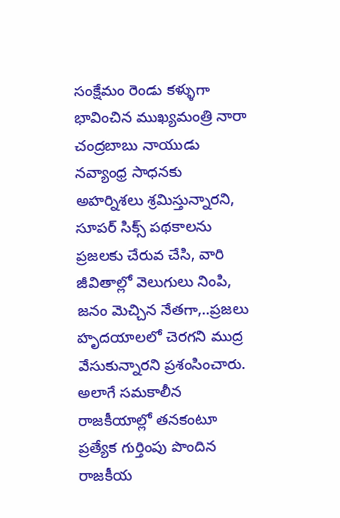సంక్షేమం రెండు కళ్ళుగా భావించిన ముఖ్యమంత్రి నారా చంద్రబాబు నాయుడు నవ్యాంధ్ర సాధనకు అహర్నిశలు శ్రమిస్తున్నారని, సూపర్ సిక్స్ పథకాలను ప్రజలకు చేరువ చేసి, వారి జీవితాల్లో వెలుగులు నింపి,
జనం మెచ్చిన నేతగా,..ప్రజలు హృదయాలలో చెరగని ముద్ర వేసుకున్నారని ప్రశంసించారు.
అలాగే సమకాలీన రాజకీయాల్లో తనకంటూ ప్రత్యేక గుర్తింపు పొందిన రాజకీయ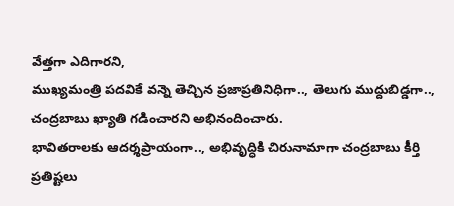వేత్తగా ఎదిగారని,
ముఖ్యమంత్రి పదవికే వన్నె తెచ్చిన ప్రజాప్రతినిధిగా.., తెలుగు ముద్దుబిడ్డగా.., చంద్రబాబు ఖ్యాతి గడించారని అభినందించారు.
భావితరాలకు ఆదర్శప్రాయంగా.., అభివృద్ధికి చిరునామాగా చంద్రబాబు కీర్తి ప్రతిష్టలు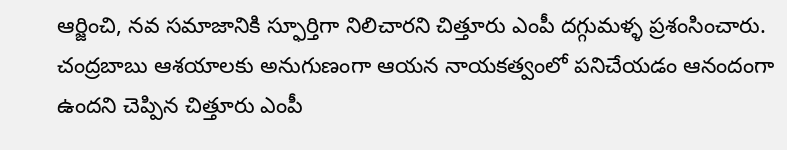ఆర్జించి, నవ సమాజానికి స్ఫూర్తిగా నిలిచారని చిత్తూరు ఎంపీ దగ్గుమళ్ళ ప్రశంసించారు.
చంద్రబాబు ఆశయాలకు అనుగుణంగా ఆయన నాయకత్వంలో పనిచేయడం ఆనందంగా ఉందని చెప్పిన చిత్తూరు ఎంపీ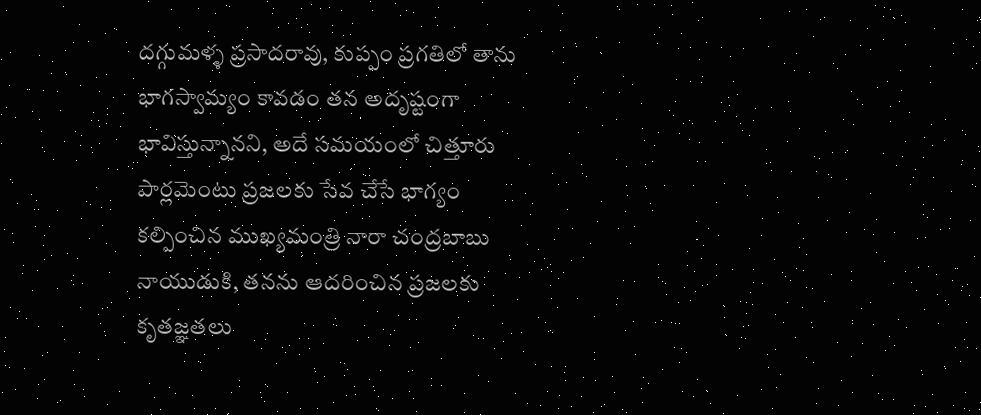దగ్గుమళ్ళ ప్రసాదరావు, కుప్పం ప్రగతిలో తాను భాగస్వామ్యం కావడం తన అదృష్టంగా భావిస్తున్నానని, అదే సమయంలో చిత్తూరు పార్లమెంటు ప్రజలకు సేవ చేసే భాగ్యం కల్పించిన ముఖ్యమంత్రి నారా చంద్రబాబు నాయుడుకి, తనను ఆదరించిన ప్రజలకు కృతజ్ఞతలు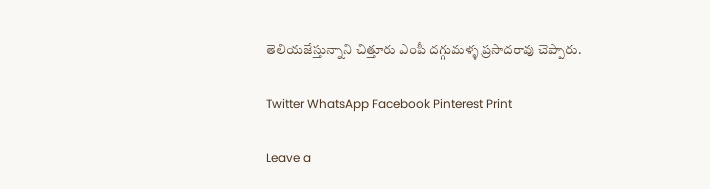తెలియజేస్తున్నాని చిత్తూరు ఎంపీ దగ్గుమళ్ళ ప్రసాదరావు చెప్పారు.

Twitter WhatsApp Facebook Pinterest Print

Leave a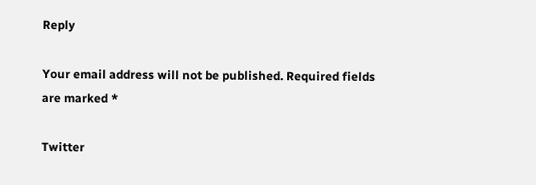Reply

Your email address will not be published. Required fields are marked *

Twitter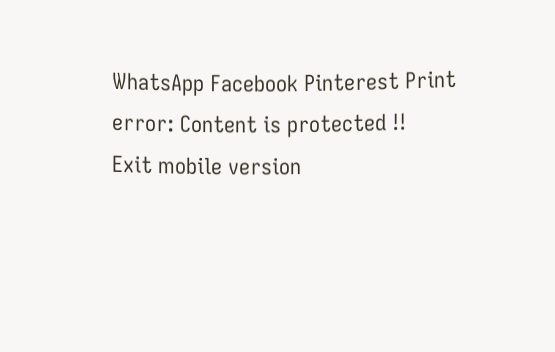WhatsApp Facebook Pinterest Print
error: Content is protected !!
Exit mobile version